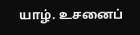யாழ். உசனைப்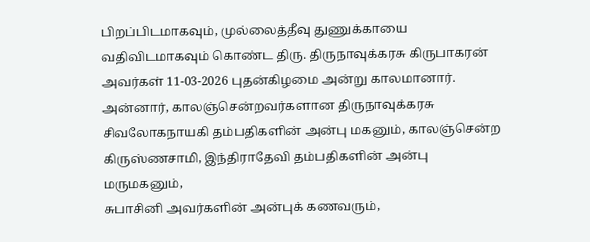பிறப்பிடமாகவும், முல்லைத்தீவு துணுக்காயை வதிவிடமாகவும் கொண்ட திரு. திருநாவுக்கரசு கிருபாகரன் அவர்கள் 11-03-2026 புதன்கிழமை அன்று காலமானார்.
அன்னார், காலஞ்சென்றவர்களான திருநாவுக்கரசு சிவலோகநாயகி தம்பதிகளின் அன்பு மகனும், காலஞ்சென்ற கிருஸ்ணசாமி, இந்திராதேவி தம்பதிகளின் அன்பு மருமகனும்,
சுபாசினி அவர்களின் அன்புக் கணவரும்,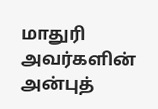மாதுரி அவர்களின் அன்புத்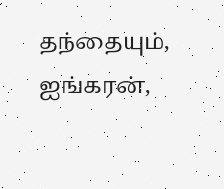தந்தையும்,
ஐங்கரன்,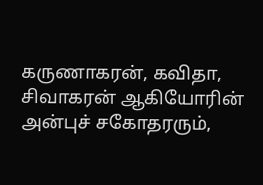கருணாகரன், கவிதா, சிவாகரன் ஆகியோரின் அன்புச் சகோதரரும்,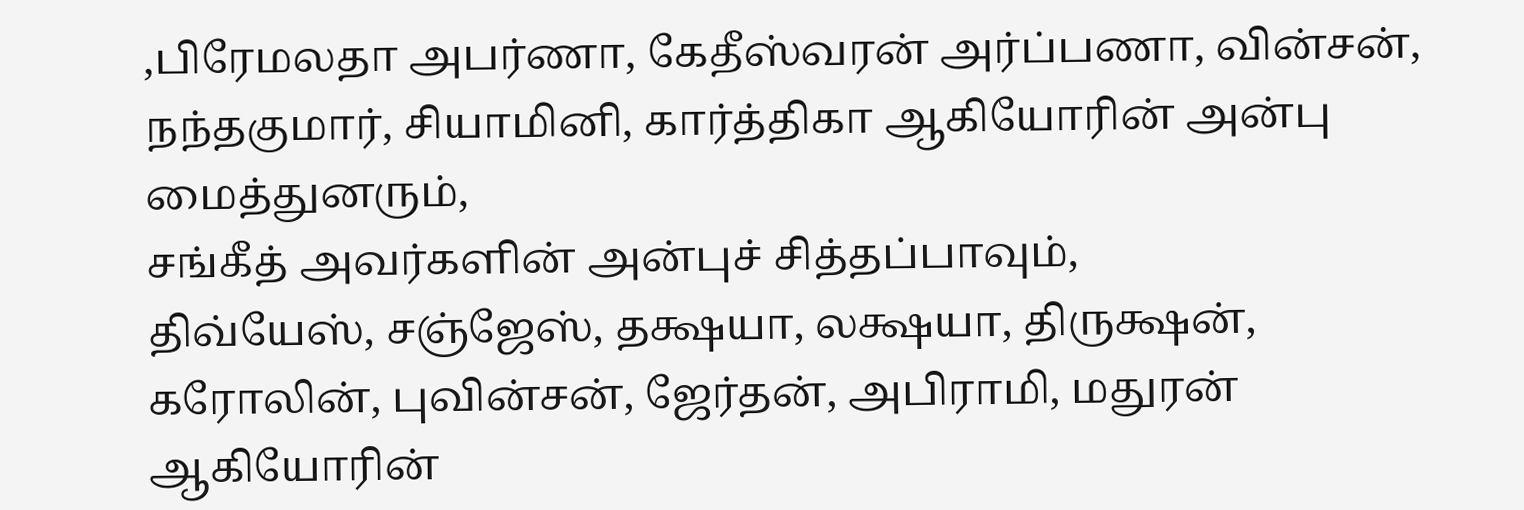,பிரேமலதா அபர்ணா, கேதீஸ்வரன் அர்ப்பணா, வின்சன், நந்தகுமார், சியாமினி, கார்த்திகா ஆகியோரின் அன்பு மைத்துனரும்,
சங்கீத் அவர்களின் அன்புச் சித்தப்பாவும்,
திவ்யேஸ், சஞ்ஜேஸ், தக்ஷயா, லக்ஷயா, திருக்ஷன், கரோலின், புவின்சன், ஜேர்தன், அபிராமி, மதுரன் ஆகியோரின்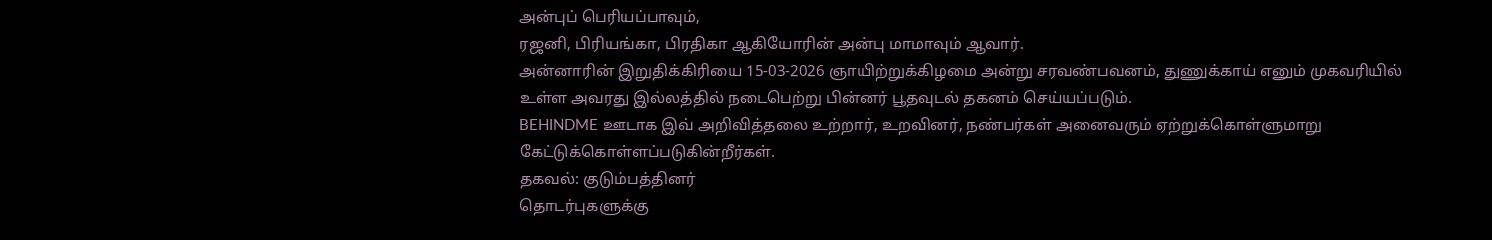அன்புப் பெரியப்பாவும்,
ரஜனி, பிரியங்கா, பிரதிகா ஆகியோரின் அன்பு மாமாவும் ஆவார்.
அன்னாரின் இறுதிக்கிரியை 15-03-2026 ஞாயிற்றுக்கிழமை அன்று சரவண்பவனம், துணுக்காய் எனும் முகவரியில் உள்ள அவரது இல்லத்தில் நடைபெற்று பின்னர் பூதவுடல் தகனம் செய்யப்படும்.
BEHINDME ஊடாக இவ் அறிவித்தலை உற்றார், உறவினர், நண்பர்கள் அனைவரும் ஏற்றுக்கொள்ளுமாறு கேட்டுக்கொள்ளப்படுகின்றீர்கள்.
தகவல்: குடும்பத்தினர்
தொடர்புகளுக்கு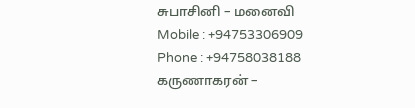சுபாசினி – மனைவி
Mobile : +94753306909
Phone : +94758038188
கருணாகரன் –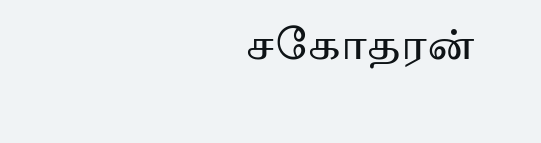சகோதரன்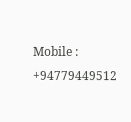Mobile : +94779449512